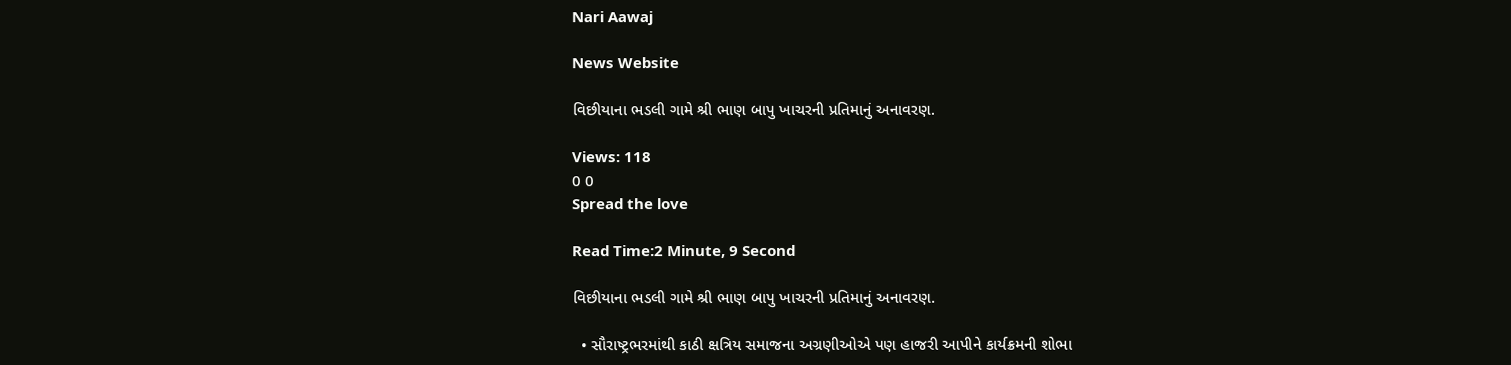Nari Aawaj

News Website

વિછીયાના ભડલી ગામે શ્રી ભાણ બાપુ ખાચરની પ્રતિમાનું અનાવરણ.

Views: 118
0 0
Spread the love

Read Time:2 Minute, 9 Second

વિછીયાના ભડલી ગામે શ્રી ભાણ બાપુ ખાચરની પ્રતિમાનું અનાવરણ.

  • સૌરાષ્ટ્રભરમાંથી કાઠી ક્ષત્રિય સમાજના અગ્રણીઓએ પણ હાજરી આપીને કાર્યક્રમની શોભા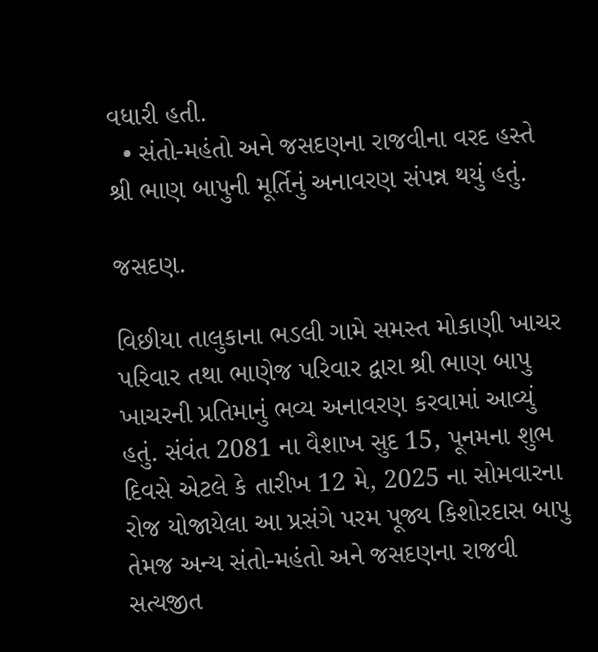વધારી હતી.
  • સંતો-મહંતો અને જસદણના રાજવીના વરદ હસ્તે શ્રી ભાણ બાપુની મૂર્તિનું અનાવરણ સંપન્ન થયું હતું.

જસદણ.

વિછીયા તાલુકાના ભડલી ગામે સમસ્ત મોકાણી ખાચર પરિવાર તથા ભાણેજ પરિવાર દ્વારા શ્રી ભાણ બાપુ ખાચરની પ્રતિમાનું ભવ્ય અનાવરણ કરવામાં આવ્યું હતું. સંવંત 2081 ના વૈશાખ સુદ 15, પૂનમના શુભ દિવસે એટલે કે તારીખ 12 મે, 2025 ના સોમવારના રોજ યોજાયેલા આ પ્રસંગે પરમ પૂજ્ય કિશોરદાસ બાપુ તેમજ અન્ય સંતો-મહંતો અને જસદણના રાજવી સત્યજીત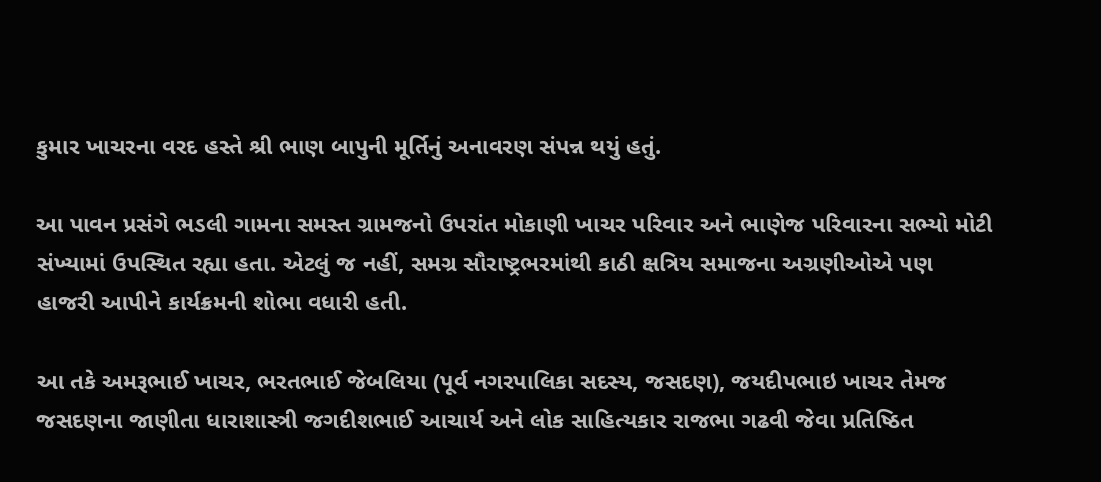કુમાર ખાચરના વરદ હસ્તે શ્રી ભાણ બાપુની મૂર્તિનું અનાવરણ સંપન્ન થયું હતું.

આ પાવન પ્રસંગે ભડલી ગામના સમસ્ત ગ્રામજનો ઉપરાંત મોકાણી ખાચર પરિવાર અને ભાણેજ પરિવારના સભ્યો મોટી સંખ્યામાં ઉપસ્થિત રહ્યા હતા. એટલું જ નહીં, સમગ્ર સૌરાષ્ટ્રભરમાંથી કાઠી ક્ષત્રિય સમાજના અગ્રણીઓએ પણ હાજરી આપીને કાર્યક્રમની શોભા વધારી હતી.

આ તકે અમરૂભાઈ ખાચર, ભરતભાઈ જેબલિયા (પૂર્વ નગરપાલિકા સદસ્ય, જસદણ), જયદીપભાઇ ખાચર તેમજ જસદણના જાણીતા ધારાશાસ્ત્રી જગદીશભાઈ આચાર્ય અને લોક સાહિત્યકાર રાજભા ગઢવી જેવા પ્રતિષ્ઠિત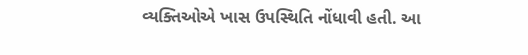વ્યક્તિઓએ ખાસ ઉપસ્થિતિ નોંધાવી હતી. આ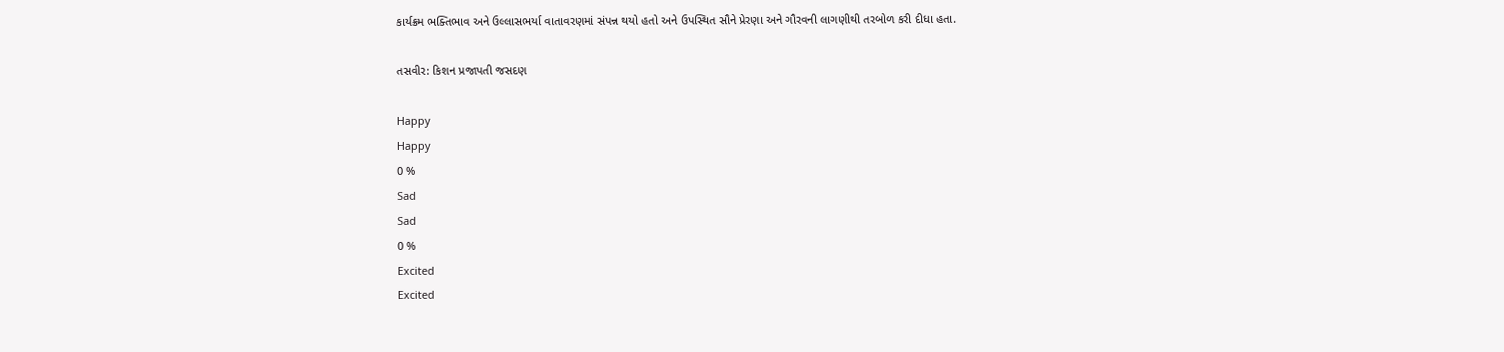કાર્યક્રમ ભક્તિભાવ અને ઉલ્લાસભર્યા વાતાવરણમાં સંપન્ન થયો હતો અને ઉપસ્થિત સૌને પ્રેરણા અને ગૌરવની લાગણીથી તરબોળ કરી દીધા હતા.

તસવીર: કિશન પ્રજાપતી જસદણ

Happy
Happy
0 %
Sad
Sad
0 %
Excited
Excited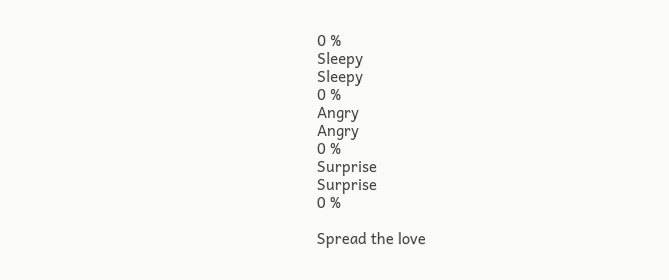0 %
Sleepy
Sleepy
0 %
Angry
Angry
0 %
Surprise
Surprise
0 %

Spread the love